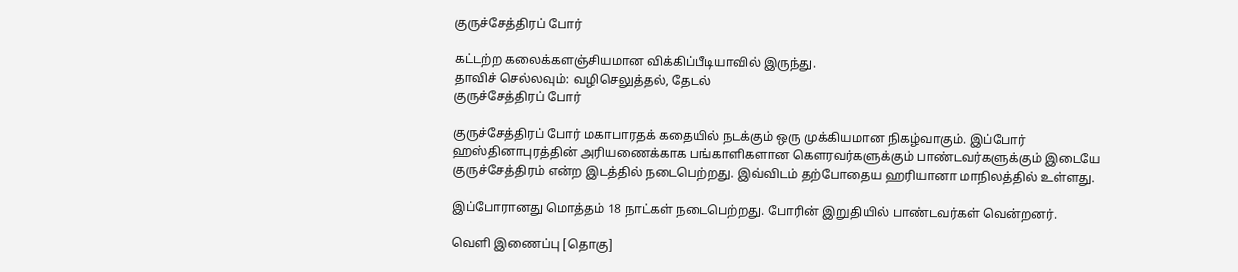குருச்சேத்திரப் போர்

கட்டற்ற கலைக்களஞ்சியமான விக்கிப்பீடியாவில் இருந்து.
தாவிச் செல்லவும்: வழிசெலுத்தல், தேடல்
குருச்சேத்திரப் போர்

குருச்சேத்திரப் போர் மகாபாரதக் கதையில் நடக்கும் ஒரு முக்கியமான நிகழ்வாகும். இப்போர் ஹஸ்தினாபுரத்தின் அரியணைக்காக பங்காளிகளான கௌரவர்களுக்கும் பாண்டவர்களுக்கும் இடையே குருச்சேத்திரம் என்ற இடத்தில் நடைபெற்றது. இவ்விடம் தற்போதைய ஹரியானா மாநிலத்தில் உள்ளது.

இப்போரானது மொத்தம் 18 நாட்கள் நடைபெற்றது. போரின் இறுதியில் பாண்டவர்கள் வென்றனர்.

வெளி இணைப்பு [தொகு]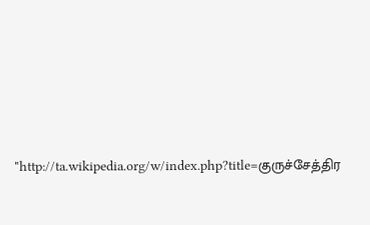"http://ta.wikipedia.org/w/index.php?title=குருச்சேத்திர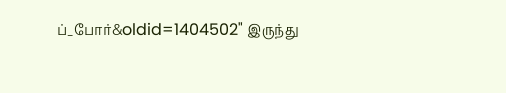ப்_போர்&oldid=1404502" இருந்து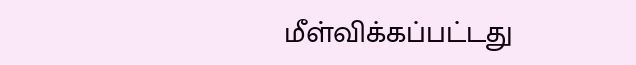மீள்விக்கப்பட்டது